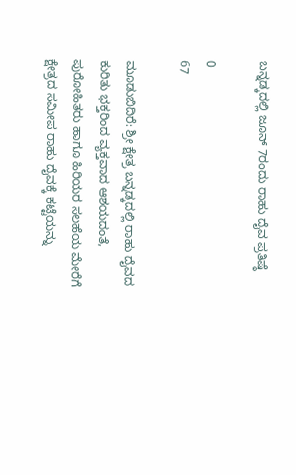ಬನ್ನಡ್ಕದಲ್ಲಿ ಜೂನ್ 7ರಂದು ರಾಹು ದೈವ ಪ್ರತಿಷ್ಠೆ

0
67

ಮೂಡುಬಿದಿರೆ: ಶ್ರೀ ಕ್ಷೇತ್ರ ಬನ್ನಡ್ಕದಲ್ಲಿ ರಾಹು ದೈವದ ಕುರಿತು ಭಕ್ತರಿಂದ ವ್ಯಕ್ತವಾದ ಆಶಯದಂತೆ, ಪುರೋಹಿತರು ಹಾಗೂ ಹಿರಿಯರ ಸಲಹೆಯ ಮೇರೆಗೆ ಕ್ಷೇತ್ರದ ಸಮೀಪ ರಾಹು ದೈವಕ್ಕೆ ಕಟ್ಟೆಯನ್ನು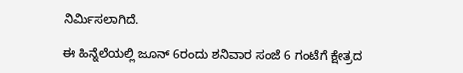ನಿರ್ಮಿಸಲಾಗಿದೆ.

ಈ ಹಿನ್ನೆಲೆಯಲ್ಲಿ ಜೂನ್ 6ರಂದು ಶನಿವಾರ ಸಂಜೆ 6 ಗಂಟೆಗೆ ಕ್ಷೇತ್ರದ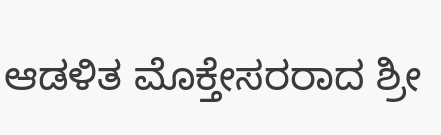ಆಡಳಿತ ಮೊಕ್ತೇಸರರಾದ ಶ್ರೀ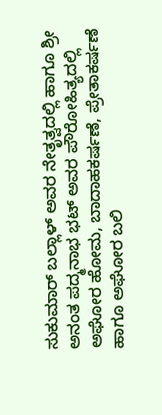ಸುಕುಮಾರ್ ಬಲ್ಲಾಳ್ ಅವರ ನೇತೃತ್ವದಲ್ಲಿ ಹಾಗೂ ಶ್ರೀ ಅನಂತ ಪದ್ಮನಾಭ ಭಟ್ ಅವರ ಪೌರೋಹಿತ್ಯದಲ್ಲಿ ಅಘೋರ ಹೋಮ, ಬಾದಾಹಕರ್ಷಣೆ, ಪ್ರೇತಾಕರ್ಷಣೆ ಹಾಗೂ ಅಘೋರ ಬಲಿ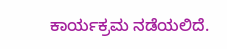ಕಾರ್ಯಕ್ರಮ ನಡೆಯಲಿದೆ.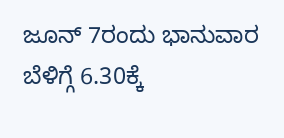ಜೂನ್ 7ರಂದು ಭಾನುವಾರ ಬೆಳಿಗ್ಗೆ 6.30ಕ್ಕೆ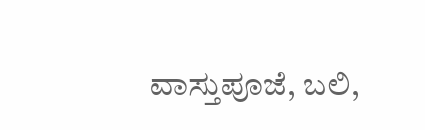ವಾಸ್ತುಪೂಜೆ, ಬಲಿ,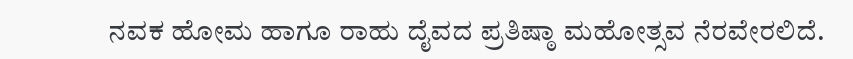ನವಕ ಹೋಮ ಹಾಗೂ ರಾಹು ದೈವದ ಪ್ರತಿಷ್ಠಾ ಮಹೋತ್ಸವ ನೆರವೇರಲಿದೆ.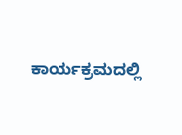ಕಾರ್ಯಕ್ರಮದಲ್ಲಿ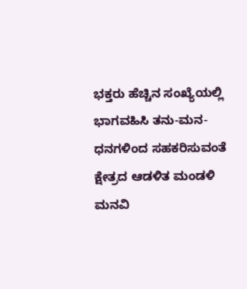ಭಕ್ತರು ಹೆಚ್ಚಿನ ಸಂಖ್ಯೆಯಲ್ಲಿ ಭಾಗವಹಿಸಿ ತನು-ಮನ-ಧನಗಳಿಂದ ಸಹಕರಿಸುವಂತೆ ಕ್ಷೇತ್ರದ ಆಡಳಿತ ಮಂಡಳಿ ಮನವಿ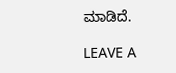ಮಾಡಿದೆ.

LEAVE A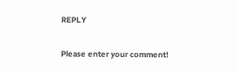REPLY

Please enter your comment!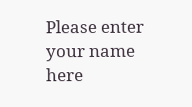Please enter your name here